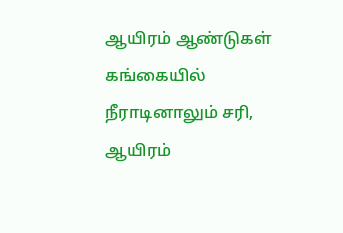ஆயிரம் ஆண்டுகள் கங்கையில் நீராடினாலும் சரி, ஆயிரம்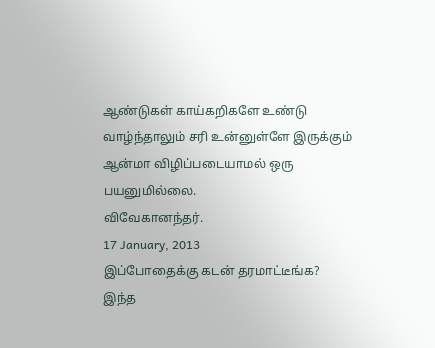ஆண்டுகள் காய்கறிகளே உண்டு வாழ்ந்தாலும் சரி உன்னுள்ளே இருக்கும் ஆன்மா விழிப்படையாமல் ஒரு பயனுமில்லை.
விவேகானந்தர்.
17 January, 2013
இப்போதைக்கு கடன் தரமாட்டீங்க?
இந்த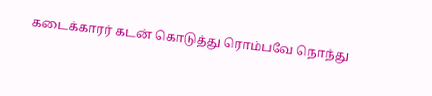கடைக்காரர் கடன் கொடுத்து ரொம்பவே நொந்து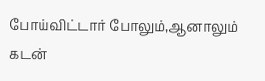போய்விட்டார் போலும்,ஆனாலும் கடன்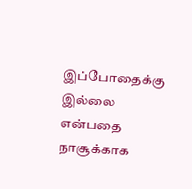இப்போதைக்கு இல்லை என்பதை நாசூக்காக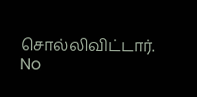சொல்லிவிட்டார்.
No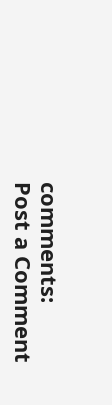comments:
Post a Comment